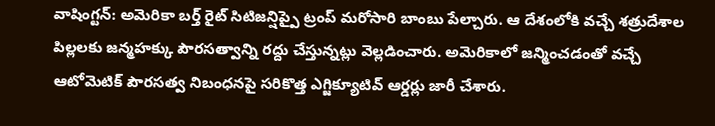వాషింగ్టన్: అమెరికా బర్త్ రైట్ సిటిజన్షిప్పై ట్రంప్ మరోసారి బాంబు పేల్చారు. ఆ దేశంలోకి వచ్చే శత్రుదేశాల పిల్లలకు జన్మహక్కు పౌరసత్వాన్ని రద్దు చేస్తున్నట్లు వెల్లడించారు. అమెరికాలో జన్మించడంతో వచ్చే ఆటోమెటిక్ పౌరసత్వ నిబంధనపై సరికొత్త ఎగ్జిక్యూటివ్ ఆర్డర్లు జారీ చేశారు.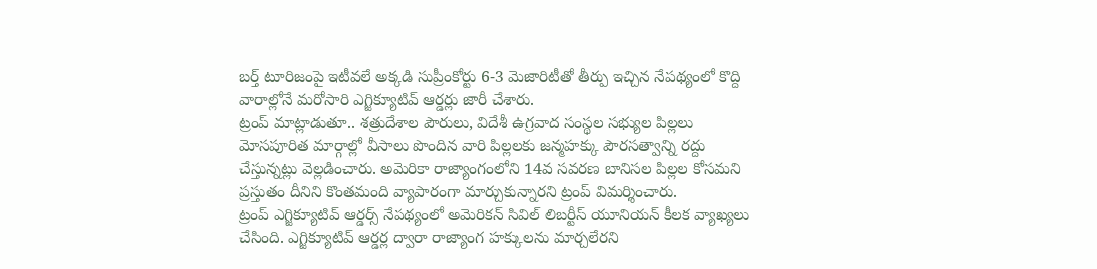బర్త్ టూరిజంపై ఇటీవలే అక్కడి సుప్రీంకోర్టు 6-3 మెజారిటీతో తీర్పు ఇచ్చిన నేపథ్యంలో కొద్ది వారాల్లోనే మరోసారి ఎగ్జిక్యూటివ్ ఆర్డర్లు జారీ చేశారు.
ట్రంప్ మాట్లాడుతూ.. శత్రుదేశాల పౌరులు, విదేశీ ఉగ్రవాద సంస్థల సభ్యుల పిల్లలు మోసపూరిత మార్గాల్లో వీసాలు పొందిన వారి పిల్లలకు జన్మహక్కు పౌరసత్వాన్ని రద్దు చేస్తున్నట్లు వెల్లడించారు. అమెరికా రాజ్యాంగంలోని 14వ సవరణ బానిసల పిల్లల కోసమని ప్రస్తుతం దీనిని కొంతమంది వ్యాపారంగా మార్చుకున్నారని ట్రంప్ విమర్శించారు.
ట్రంప్ ఎగ్జిక్యూటివ్ ఆర్డర్స్ నేపథ్యంలో అమెరికన్ సివిల్ లిబర్టీస్ యూనియన్ కీలక వ్యాఖ్యలు చేసింది. ఎగ్జిక్యూటివ్ ఆర్డర్ల ద్వారా రాజ్యాంగ హక్కులను మార్చలేరని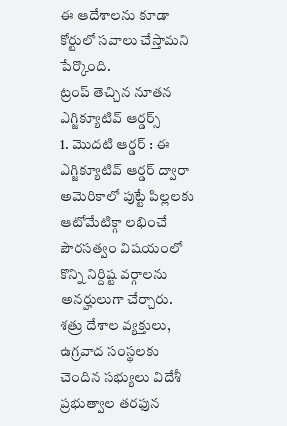ఈ ఆదేశాలను కూడా కోర్టులో సవాలు చేస్తామని పేర్కొంది.
ట్రంప్ తెచ్చిన నూతన ఎగ్జిక్యూటివ్ ఆర్డర్స్
1. మొదటి ఆర్డర్ : ఈ ఎగ్జిక్యూటివ్ ఆర్డర్ ద్వారా అమెరికాలో పుట్టే పిల్లలకు ఆటోమేటిక్గా లభించే పౌరసత్వం విషయంలో కొన్ని నిర్దిష్ట వర్గాలను అనర్హులుగా చేర్చారు. శత్రు దేశాల వ్యక్తులు, ఉగ్రవాద సంస్థలకు చెందిన సభ్యులు విదేశీ ప్రభుత్వాల తరఫున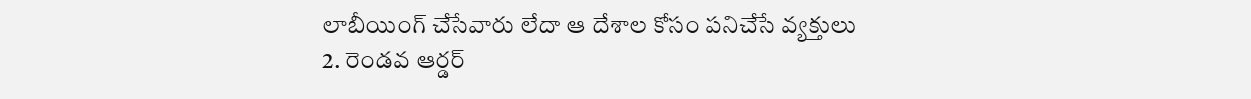లాబీయింగ్ చేసేవారు లేదా ఆ దేశాల కోసం పనిచేసే వ్యక్తులు
2. రెండవ ఆర్డర్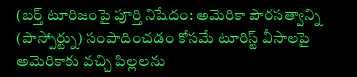(బర్త్ టూరిజంపై పూర్తి నిషేదం: అమెరికా పౌరసత్వాన్ని (పాస్పోర్ట్ను) సంపాదించడం కోసమే టూరిస్ట్ వీసాలపై అమెరికాకు వచ్చి పిల్లలను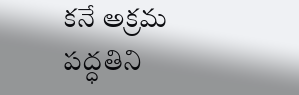కనే అక్రమ పద్ధతిని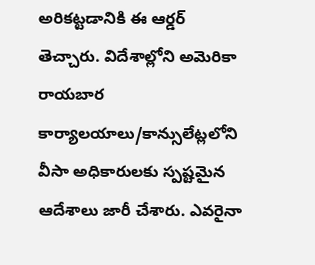అరికట్టడానికి ఈ ఆర్డర్ తెచ్చారు. విదేశాల్లోని అమెరికా రాయబార కార్యాలయాలు/కాన్సులేట్లలోని వీసా అధికారులకు స్పష్టమైన ఆదేశాలు జారీ చేశారు. ఎవరైనా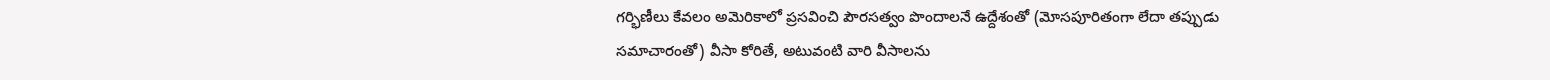గర్భిణీలు కేవలం అమెరికాలో ప్రసవించి పౌరసత్వం పొందాలనే ఉద్దేశంతో (మోసపూరితంగా లేదా తప్పుడు సమాచారంతో) వీసా కోరితే, అటువంటి వారి వీసాలను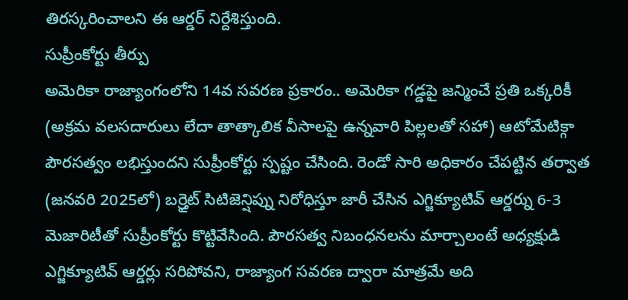తిరస్కరించాలని ఈ ఆర్డర్ నిర్దేశిస్తుంది.
సుప్రీంకోర్టు తీర్పు
అమెరికా రాజ్యాంగంలోని 14వ సవరణ ప్రకారం.. అమెరికా గడ్డపై జన్మించే ప్రతి ఒక్కరికీ (అక్రమ వలసదారులు లేదా తాత్కాలిక వీసాలపై ఉన్నవారి పిల్లలతో సహా) ఆటోమేటిక్గా పౌరసత్వం లభిస్తుందని సుప్రీంకోర్టు స్పష్టం చేసింది. రెండో సారి అధికారం చేపట్టిన తర్వాత (జనవరి 2025లో) బర్త్రైట్ సిటిజెన్షిప్ను నిరోధిస్తూ జారీ చేసిన ఎగ్జిక్యూటివ్ ఆర్డర్ను 6-3 మెజారిటీతో సుప్రీంకోర్టు కొట్టివేసింది. పౌరసత్వ నిబంధనలను మార్చాలంటే అధ్యక్షుడి ఎగ్జిక్యూటివ్ ఆర్డర్లు సరిపోవని, రాజ్యాంగ సవరణ ద్వారా మాత్రమే అది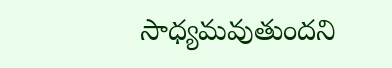సాధ్యమవుతుందని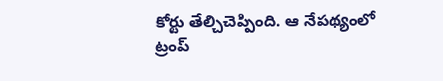కోర్టు తేల్చిచెప్పింది. ఆ నేపథ్యంలో ట్రంప్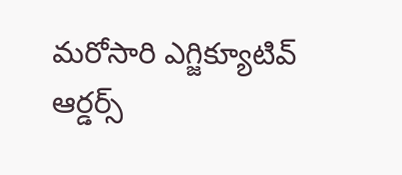మరోసారి ఎగ్జిక్యూటివ్ ఆర్డర్స్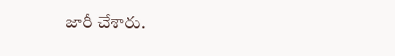జారీ చేశారు.